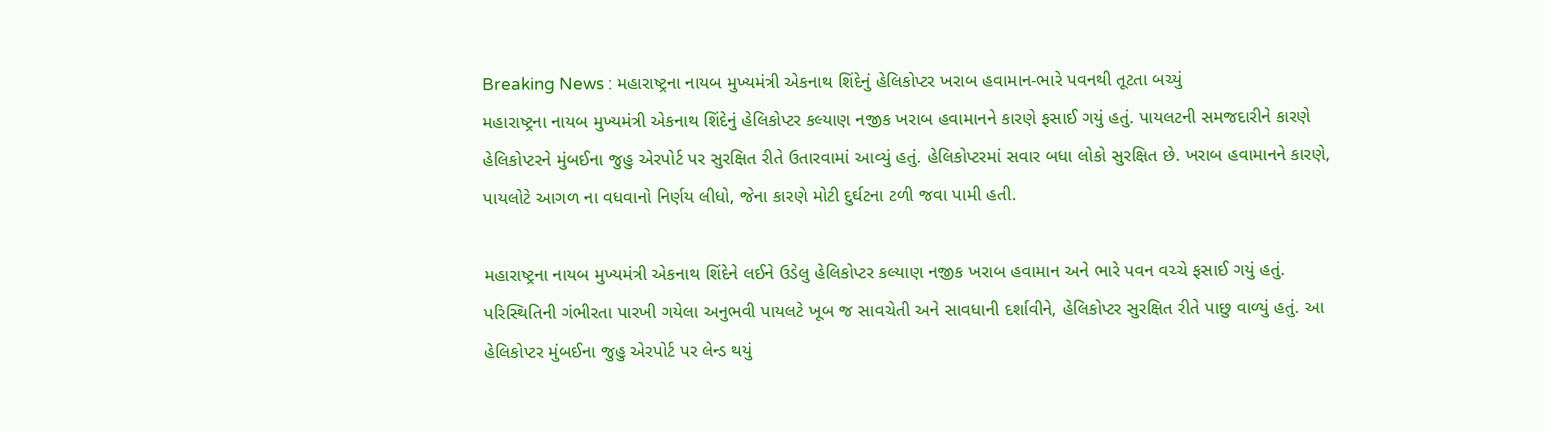Breaking News : મહારાષ્ટ્રના નાયબ મુખ્યમંત્રી એકનાથ શિંદેનું હેલિકોપ્ટર ખરાબ હવામાન-ભારે પવનથી તૂટતા બચ્યું
મહારાષ્ટ્રના નાયબ મુખ્યમંત્રી એકનાથ શિંદેનું હેલિકોપ્ટર કલ્યાણ નજીક ખરાબ હવામાનને કારણે ફસાઈ ગયું હતું. પાયલટની સમજદારીને કારણે હેલિકોપ્ટરને મુંબઈના જુહુ એરપોર્ટ પર સુરક્ષિત રીતે ઉતારવામાં આવ્યું હતું. હેલિકોપ્ટરમાં સવાર બધા લોકો સુરક્ષિત છે. ખરાબ હવામાનને કારણે, પાયલોટે આગળ ના વધવાનો નિર્ણય લીધો, જેના કારણે મોટી દુર્ઘટના ટળી જવા પામી હતી.

મહારાષ્ટ્રના નાયબ મુખ્યમંત્રી એકનાથ શિંદેને લઈને ઉડેલુ હેલિકોપ્ટર કલ્યાણ નજીક ખરાબ હવામાન અને ભારે પવન વચ્ચે ફસાઈ ગયું હતું. પરિસ્થિતિની ગંભીરતા પારખી ગયેલા અનુભવી પાયલટે ખૂબ જ સાવચેતી અને સાવધાની દર્શાવીને, હેલિકોપ્ટર સુરક્ષિત રીતે પાછુ વાળ્યું હતું. આ હેલિકોપ્ટર મુંબઈના જુહુ એરપોર્ટ પર લેન્ડ થયું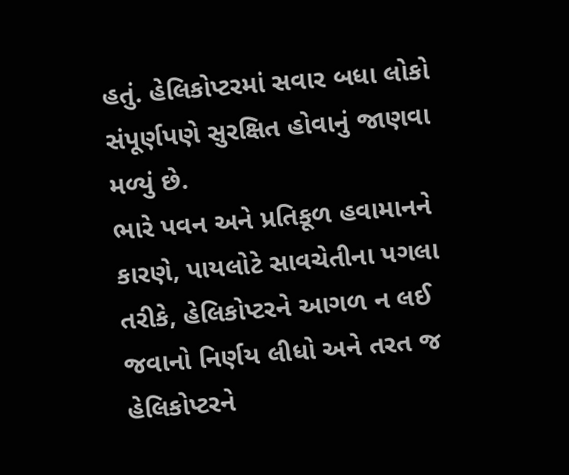હતું. હેલિકોપ્ટરમાં સવાર બધા લોકો સંપૂર્ણપણે સુરક્ષિત હોવાનું જાણવા મળ્યું છે.
ભારે પવન અને પ્રતિકૂળ હવામાનને કારણે, પાયલોટે સાવચેતીના પગલા તરીકે, હેલિકોપ્ટરને આગળ ન લઈ જવાનો નિર્ણય લીધો અને તરત જ હેલિકોપ્ટરને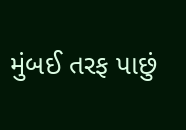મુંબઈ તરફ પાછું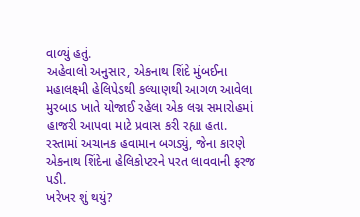વાળ્યું હતું.
અહેવાલો અનુસાર, એકનાથ શિંદે મુંબઈના મહાલક્ષ્મી હેલિપેડથી કલ્યાણથી આગળ આવેલા મુરબાડ ખાતે યોજાઈ રહેલા એક લગ્ન સમારોહમાં હાજરી આપવા માટે પ્રવાસ કરી રહ્યા હતા. રસ્તામાં અચાનક હવામાન બગડ્યું, જેના કારણે એકનાથ શિંદેના હેલિકોપ્ટરને પરત લાવવાની ફરજ પડી.
ખરેખર શું થયું?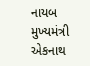નાયબ મુખ્યમંત્રી એકનાથ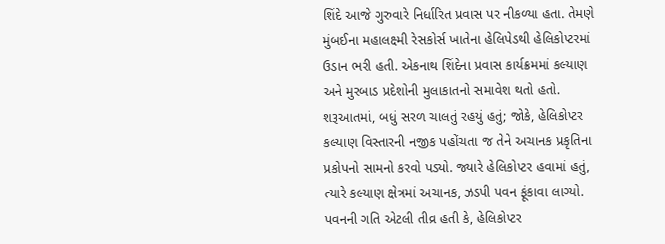શિંદે આજે ગુરુવારે નિર્ધારિત પ્રવાસ પર નીકળ્યા હતા. તેમણે મુંબઈના મહાલક્ષ્મી રેસકોર્સ ખાતેના હેલિપેડથી હેલિકોપ્ટરમાં ઉડાન ભરી હતી. એકનાથ શિંદેના પ્રવાસ કાર્યક્રમમાં કલ્યાણ અને મુરબાડ પ્રદેશોની મુલાકાતનો સમાવેશ થતો હતો. શરૂઆતમાં, બધું સરળ ચાલતું રહયું હતું; જોકે, હેલિકોપ્ટર કલ્યાણ વિસ્તારની નજીક પહોંચતા જ તેને અચાનક પ્રકૃતિના પ્રકોપનો સામનો કરવો પડ્યો. જ્યારે હેલિકોપ્ટર હવામાં હતું, ત્યારે કલ્યાણ ક્ષેત્રમાં અચાનક, ઝડપી પવન ફૂંકાવા લાગ્યો. પવનની ગતિ એટલી તીવ્ર હતી કે, હેલિકોપ્ટર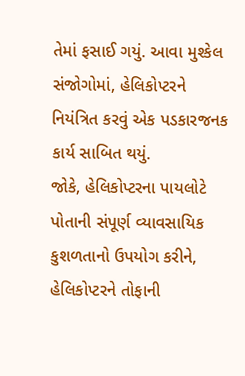તેમાં ફસાઈ ગયું. આવા મુશ્કેલ સંજોગોમાં, હેલિકોપ્ટરને નિયંત્રિત કરવું એક પડકારજનક કાર્ય સાબિત થયું.
જોકે, હેલિકોપ્ટરના પાયલોટે પોતાની સંપૂર્ણ વ્યાવસાયિક કુશળતાનો ઉપયોગ કરીને, હેલિકોપ્ટરને તોફાની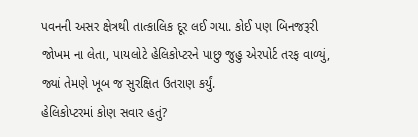પવનની અસર ક્ષેત્રથી તાત્કાલિક દૂર લઈ ગયા. કોઈ પણ બિનજરૂરી જોખમ ના લેતા, પાયલોટે હેલિકોપ્ટરને પાછુ જુહુ એરપોર્ટ તરફ વાળ્યું, જ્યાં તેમણે ખૂબ જ સુરક્ષિત ઉતરાણ કર્યું.
હેલિકોપ્ટરમાં કોણ સવાર હતું?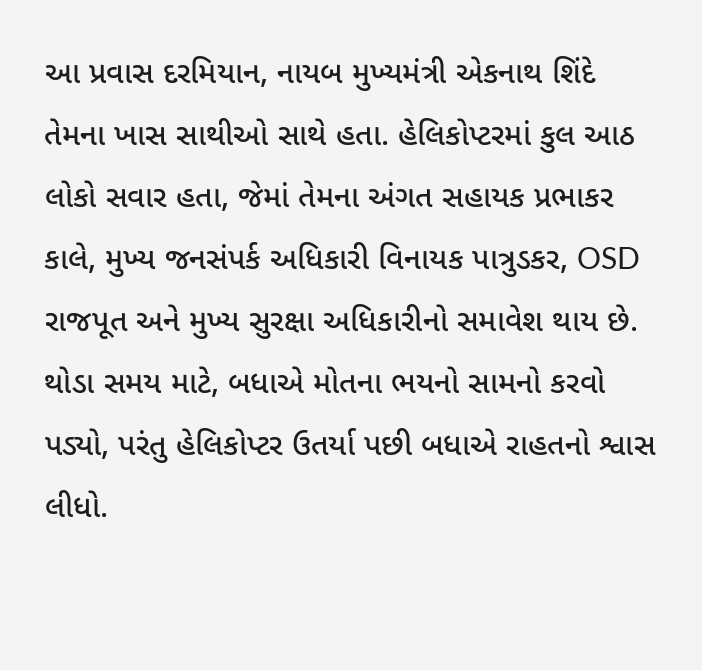આ પ્રવાસ દરમિયાન, નાયબ મુખ્યમંત્રી એકનાથ શિંદે તેમના ખાસ સાથીઓ સાથે હતા. હેલિકોપ્ટરમાં કુલ આઠ લોકો સવાર હતા, જેમાં તેમના અંગત સહાયક પ્રભાકર કાલે, મુખ્ય જનસંપર્ક અધિકારી વિનાયક પાત્રુડકર, OSD રાજપૂત અને મુખ્ય સુરક્ષા અધિકારીનો સમાવેશ થાય છે. થોડા સમય માટે, બધાએ મોતના ભયનો સામનો કરવો પડ્યો, પરંતુ હેલિકોપ્ટર ઉતર્યા પછી બધાએ રાહતનો શ્વાસ લીધો.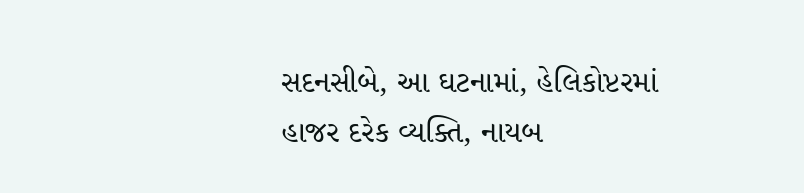સદનસીબે, આ ઘટનામાં, હેલિકોપ્ટરમાં હાજર દરેક વ્યક્તિ, નાયબ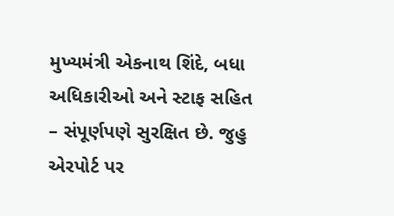મુખ્યમંત્રી એકનાથ શિંદે, બધા અધિકારીઓ અને સ્ટાફ સહિત – સંપૂર્ણપણે સુરક્ષિત છે. જુહુ એરપોર્ટ પર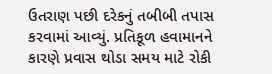ઉતરાણ પછી દરેકનું તબીબી તપાસ કરવામાં આવ્યું. પ્રતિકૂળ હવામાનને કારણે પ્રવાસ થોડા સમય માટે રોકી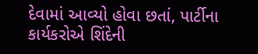દેવામાં આવ્યો હોવા છતાં, પાર્ટીના કાર્યકરોએ શિંદેની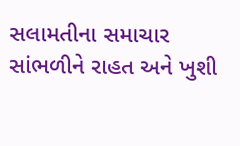સલામતીના સમાચાર સાંભળીને રાહત અને ખુશી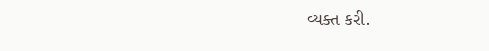વ્યક્ત કરી.